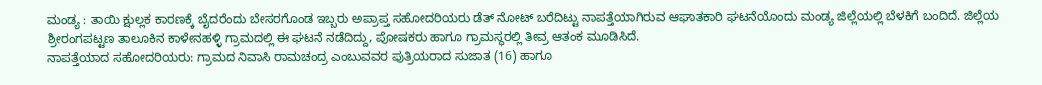ಮಂಡ್ಯ : ತಾಯಿ ಕ್ಷುಲ್ಲಕ ಕಾರಣಕ್ಕೆ ಬೈದರೆಂದು ಬೇಸರಗೊಂಡ ಇಬ್ಬರು ಅಪ್ರಾಪ್ತ ಸಹೋದರಿಯರು ಡೆತ್ ನೋಟ್ ಬರೆದಿಟ್ಟು ನಾಪತ್ತೆಯಾಗಿರುವ ಆಘಾತಕಾರಿ ಘಟನೆಯೊಂದು ಮಂಡ್ಯ ಜಿಲ್ಲೆಯಲ್ಲಿ ಬೆಳಕಿಗೆ ಬಂದಿದೆ. ಜಿಲ್ಲೆಯ ಶ್ರೀರಂಗಪಟ್ಟಣ ತಾಲೂಕಿನ ಕಾಳೇನಹಳ್ಳಿ ಗ್ರಾಮದಲ್ಲಿ ಈ ಘಟನೆ ನಡೆದಿದ್ದು, ಪೋಷಕರು ಹಾಗೂ ಗ್ರಾಮಸ್ಥರಲ್ಲಿ ತೀವ್ರ ಆತಂಕ ಮೂಡಿಸಿದೆ.
ನಾಪತ್ತೆಯಾದ ಸಹೋದರಿಯರು: ಗ್ರಾಮದ ನಿವಾಸಿ ರಾಮಚಂದ್ರ ಎಂಬುವವರ ಪುತ್ರಿಯರಾದ ಸುಜಾತ (16) ಹಾಗೂ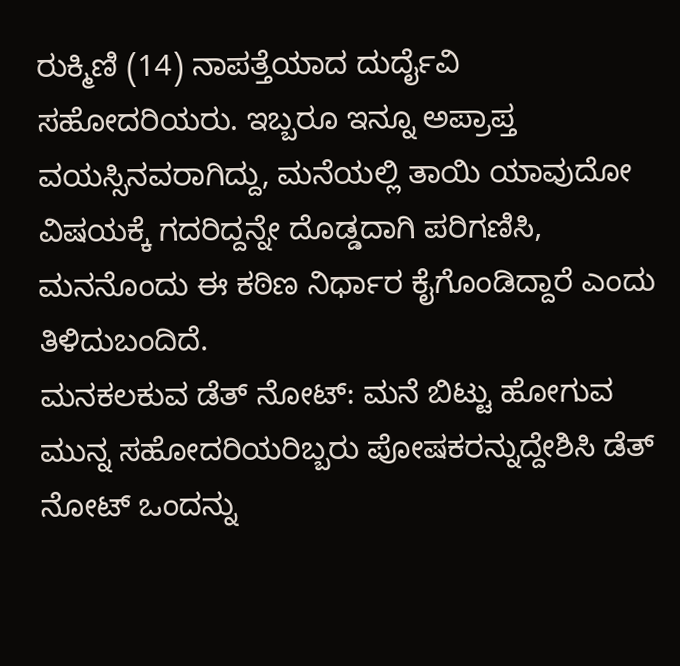ರುಕ್ಮಿಣಿ (14) ನಾಪತ್ತೆಯಾದ ದುರ್ದೈವಿ ಸಹೋದರಿಯರು. ಇಬ್ಬರೂ ಇನ್ನೂ ಅಪ್ರಾಪ್ತ ವಯಸ್ಸಿನವರಾಗಿದ್ದು, ಮನೆಯಲ್ಲಿ ತಾಯಿ ಯಾವುದೋ ವಿಷಯಕ್ಕೆ ಗದರಿದ್ದನ್ನೇ ದೊಡ್ಡದಾಗಿ ಪರಿಗಣಿಸಿ, ಮನನೊಂದು ಈ ಕಠಿಣ ನಿರ್ಧಾರ ಕೈಗೊಂಡಿದ್ದಾರೆ ಎಂದು ತಿಳಿದುಬಂದಿದೆ.
ಮನಕಲಕುವ ಡೆತ್ ನೋಟ್: ಮನೆ ಬಿಟ್ಟು ಹೋಗುವ ಮುನ್ನ ಸಹೋದರಿಯರಿಬ್ಬರು ಪೋಷಕರನ್ನುದ್ದೇಶಿಸಿ ಡೆತ್ ನೋಟ್ ಒಂದನ್ನು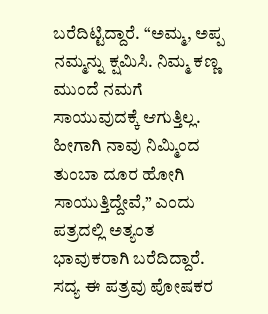ಬರೆದಿಟ್ಟಿದ್ದಾರೆ. “ಅಮ್ಮ, ಅಪ್ಪ ನಮ್ಮನ್ನು ಕ್ಷಮಿಸಿ. ನಿಮ್ಮ ಕಣ್ಣ ಮುಂದೆ ನಮಗೆ ಸಾಯುವುದಕ್ಕೆ ಆಗುತ್ತಿಲ್ಲ. ಹೀಗಾಗಿ ನಾವು ನಿಮ್ಮಿಂದ ತುಂಬಾ ದೂರ ಹೋಗಿ ಸಾಯುತ್ತಿದ್ದೇವೆ,” ಎಂದು ಪತ್ರದಲ್ಲಿ ಅತ್ಯಂತ ಭಾವುಕರಾಗಿ ಬರೆದಿದ್ದಾರೆ. ಸದ್ಯ ಈ ಪತ್ರವು ಪೋಷಕರ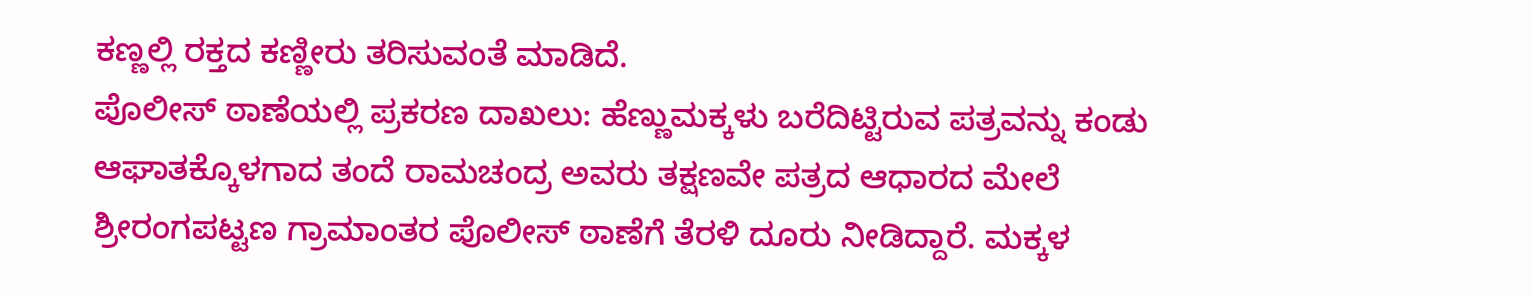ಕಣ್ಣಲ್ಲಿ ರಕ್ತದ ಕಣ್ಣೀರು ತರಿಸುವಂತೆ ಮಾಡಿದೆ.
ಪೊಲೀಸ್ ಠಾಣೆಯಲ್ಲಿ ಪ್ರಕರಣ ದಾಖಲು: ಹೆಣ್ಣುಮಕ್ಕಳು ಬರೆದಿಟ್ಟಿರುವ ಪತ್ರವನ್ನು ಕಂಡು ಆಘಾತಕ್ಕೊಳಗಾದ ತಂದೆ ರಾಮಚಂದ್ರ ಅವರು ತಕ್ಷಣವೇ ಪತ್ರದ ಆಧಾರದ ಮೇಲೆ ಶ್ರೀರಂಗಪಟ್ಟಣ ಗ್ರಾಮಾಂತರ ಪೊಲೀಸ್ ಠಾಣೆಗೆ ತೆರಳಿ ದೂರು ನೀಡಿದ್ದಾರೆ. ಮಕ್ಕಳ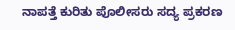ನಾಪತ್ತೆ ಕುರಿತು ಪೊಲೀಸರು ಸದ್ಯ ಪ್ರಕರಣ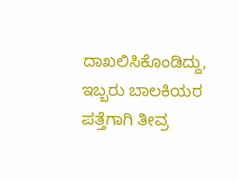ದಾಖಲಿಸಿಕೊಂಡಿದ್ದು, ಇಬ್ಬರು ಬಾಲಕಿಯರ ಪತ್ತೆಗಾಗಿ ತೀವ್ರ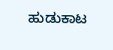ಹುಡುಕಾಟ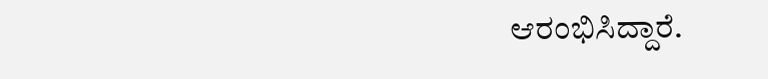ಆರಂಭಿಸಿದ್ದಾರೆ.